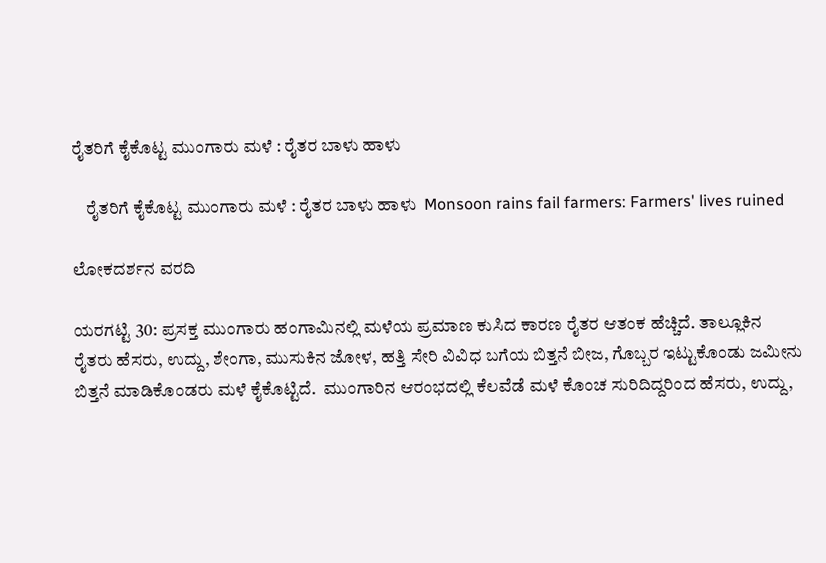ರೈತರಿಗೆ ಕೈಕೊಟ್ಟ ಮುಂಗಾರು ಮಳೆ : ರೈತರ ಬಾಳು ಹಾಳು

    ರೈತರಿಗೆ ಕೈಕೊಟ್ಟ ಮುಂಗಾರು ಮಳೆ : ರೈತರ ಬಾಳು ಹಾಳು  Monsoon rains fail farmers: Farmers' lives ruined

ಲೋಕದರ್ಶನ ವರದಿ

ಯರಗಟ್ಟಿ 30: ಪ್ರಸಕ್ತ ಮುಂಗಾರು ಹಂಗಾಮಿನಲ್ಲಿ ಮಳೆಯ ಪ್ರಮಾಣ ಕುಸಿದ ಕಾರಣ ರೈತರ ಆತಂಕ ಹೆಚ್ಚಿದೆ. ತಾಲ್ಲೂಕಿನ ರೈತರು ಹೆಸರು, ಉದ್ದು, ಶೇಂಗಾ, ಮುಸುಕಿನ ಜೋಳ, ಹತ್ತಿ ಸೇರಿ ವಿವಿಧ ಬಗೆಯ ಬಿತ್ತನೆ ಬೀಜ, ಗೊಬ್ಬರ ಇಟ್ಟುಕೊಂಡು ಜಮೀನು ಬಿತ್ತನೆ ಮಾಡಿಕೊಂಡರು ಮಳೆ ಕೈಕೊಟ್ಟಿದೆ.  ಮುಂಗಾರಿನ ಆರಂಭದಲ್ಲಿ ಕೆಲವೆಡೆ ಮಳೆ ಕೊಂಚ ಸುರಿದಿದ್ದರಿಂದ ಹೆಸರು, ಉದ್ದು,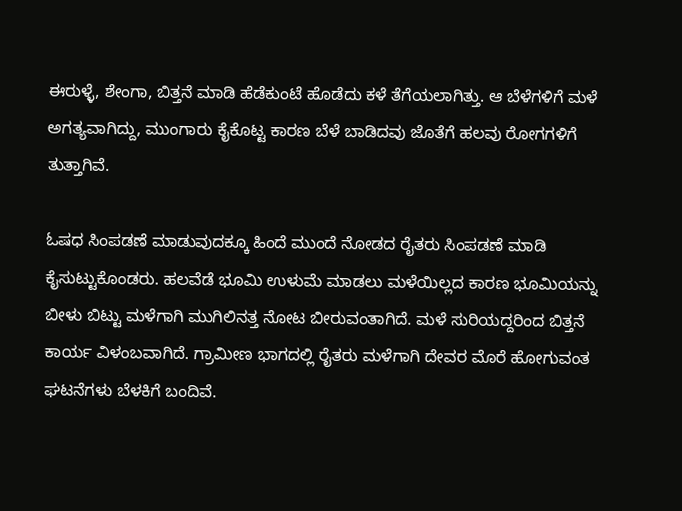ಈರುಳ್ಳೆ, ಶೇಂಗಾ, ಬಿತ್ತನೆ ಮಾಡಿ ಹೆಡೆಕುಂಟೆ ಹೊಡೆದು ಕಳೆ ತೆಗೆಯಲಾಗಿತ್ತು. ಆ ಬೆಳೆಗಳಿಗೆ ಮಳೆ ಅಗತ್ಯವಾಗಿದ್ದು, ಮುಂಗಾರು ಕೈಕೊಟ್ಟ ಕಾರಣ ಬೆಳೆ ಬಾಡಿದವು ಜೊತೆಗೆ ಹಲವು ರೋಗಗಳಿಗೆ ತುತ್ತಾಗಿವೆ.

ಓಷಧ ಸಿಂಪಡಣೆ ಮಾಡುವುದಕ್ಕೂ ಹಿಂದೆ ಮುಂದೆ ನೋಡದ ರೈತರು ಸಿಂಪಡಣೆ ಮಾಡಿ ಕೈಸುಟ್ಟುಕೊಂಡರು. ಹಲವೆಡೆ ಭೂಮಿ ಉಳುಮೆ ಮಾಡಲು ಮಳೆಯಿಲ್ಲದ ಕಾರಣ ಭೂಮಿಯನ್ನು ಬೀಳು ಬಿಟ್ಟು ಮಳೆಗಾಗಿ ಮುಗಿಲಿನತ್ತ ನೋಟ ಬೀರುವಂತಾಗಿದೆ. ಮಳೆ ಸುರಿಯದ್ದರಿಂದ ಬಿತ್ತನೆ ಕಾರ್ಯ ವಿಳಂಬವಾಗಿದೆ. ಗ್ರಾಮೀಣ ಭಾಗದಲ್ಲಿ ರೈತರು ಮಳೆಗಾಗಿ ದೇವರ ಮೊರೆ ಹೋಗುವಂತ ಘಟನೆಗಳು ಬೆಳಕಿಗೆ ಬಂದಿವೆ.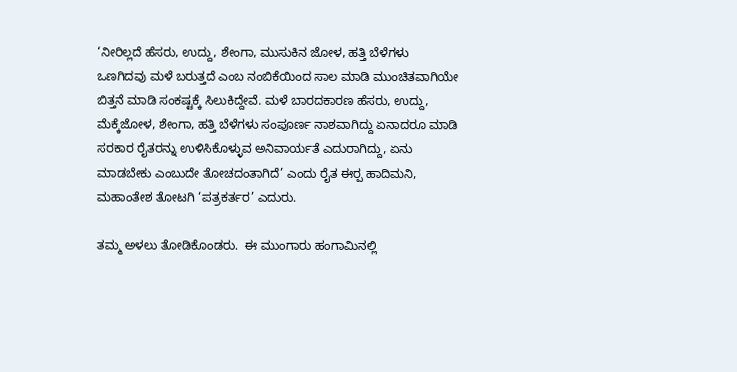‘ನೀರಿಲ್ಲದೆ ಹೆಸರು, ಉದ್ದು, ಶೇಂಗಾ, ಮುಸುಕಿನ ಜೋಳ, ಹತ್ತಿ ಬೆಳೆಗಳು ಒಣಗಿದವು ಮಳೆ ಬರುತ್ತದೆ ಎಂಬ ನಂಬಿಕೆಯಿಂದ ಸಾಲ ಮಾಡಿ ಮುಂಚಿತವಾಗಿಯೇ ಬಿತ್ತನೆ ಮಾಡಿ ಸಂಕಷ್ಟಕ್ಕೆ ಸಿಲುಕಿದ್ದೇವೆ. ಮಳೆ ಬಾರದಕಾರಣ ಹೆಸರು, ಉದ್ದು, ಮೆಕ್ಕೆಜೋಳ, ಶೇಂಗಾ, ಹತ್ತಿ ಬೆಳೆಗಳು ಸಂಪೂರ್ಣ ನಾಶವಾಗಿದ್ದು ಏನಾದರೂ ಮಾಡಿ ಸರಕಾರ ರೈತರನ್ನು ಉಳಿಸಿಕೊಳ್ಳುವ ಅನಿವಾರ್ಯತೆ ಎದುರಾಗಿದ್ದು, ಏನು ಮಾಡಬೇಕು ಎಂಬುದೇ ತೋಚದಂತಾಗಿದೆ’ ಎಂದು ರೈತ ಈರ‍್ಪ ಹಾದಿಮನಿ, ಮಹಾಂತೇಶ ತೋಟಗಿ ‘ಪತ್ರಕರ್ತರ’ ಎದುರು.

ತಮ್ಮ ಅಳಲು ತೋಡಿಕೊಂಡರು.  ಈ ಮುಂಗಾರು ಹಂಗಾಮಿನಲ್ಲಿ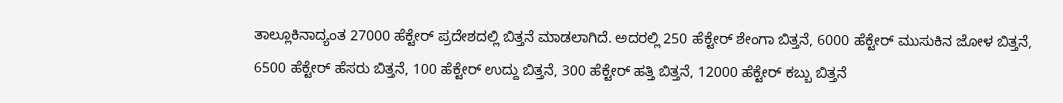ತಾಲ್ಲೂಕಿನಾದ್ಯಂತ 27000 ಹೆಕ್ಟೇರ್ ಪ್ರದೇಶದಲ್ಲಿ ಬಿತ್ತನೆ ಮಾಡಲಾಗಿದೆ. ಅದರಲ್ಲಿ 250 ಹೆಕ್ಟೇರ್ ಶೇಂಗಾ ಬಿತ್ತನೆ, 6000 ಹೆಕ್ಟೇರ್ ಮುಸುಕಿನ ಜೋಳ ಬಿತ್ತನೆ, 6500 ಹೆಕ್ಟೇರ್ ಹೆಸರು ಬಿತ್ತನೆ, 100 ಹೆಕ್ಟೇರ್ ಉದ್ದು ಬಿತ್ತನೆ, 300 ಹೆಕ್ಟೇರ್ ಹತ್ತಿ ಬಿತ್ತನೆ, 12000 ಹೆಕ್ಟೇರ್ ಕಬ್ಬು ಬಿತ್ತನೆ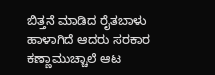ಬಿತ್ತನೆ ಮಾಡಿದ ರೈತಬಾಳು ಹಾಳಾಗಿದೆ ಆದರು ಸರಕಾರ ಕಣ್ಣಾಮುಚ್ಚಾಲೆ ಆಟ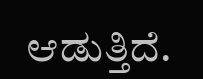ಆಡುತ್ತಿದೆ.